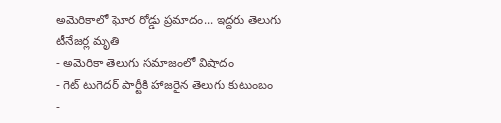అమెరికాలో ఘోర రోడ్డు ప్రమాదం... ఇద్దరు తెలుగు టీనేజర్ల మృతి
- అమెరికా తెలుగు సమాజంలో విషాదం
- గెట్ టుగెదర్ పార్టీకి హాజరైన తెలుగు కుటుంబం
-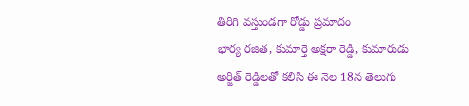తిరిగి వస్తుండగా రోడ్డు ప్రమాదం
భార్య రజిత, కుమార్తె అక్షరా రెడ్డి, కుమారుడు అర్జిత్ రెడ్డిలతో కలిసి ఈ నెల 18న తెలుగు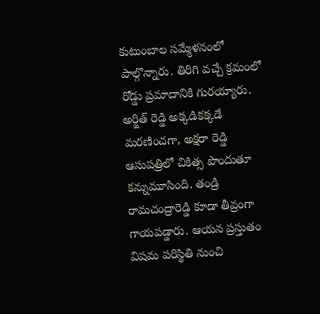కుటుంబాల సమ్మేళనంలో పాల్గొన్నారు. తిరిగి వచ్చే క్రమంలో రోడ్డు ప్రమాదానికి గురయ్యారు. అర్జిత్ రెడ్డి అక్కడికక్కడే మరణించగా, అక్షరా రెడ్డి ఆసుపత్రిలో చికిత్స పొందుతూ కన్నుమూసింది. తండ్రి రామచంద్రారెడ్డి కూడా తీవ్రంగా గాయపడ్డారు. ఆయన ప్రస్తుతం విషమ పరిస్థితి నుంచి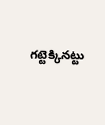గట్టెక్కినట్టు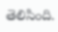తెలిసింది.